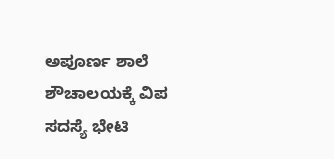ಅಪೂರ್ಣ ಶಾಲೆ ಶೌಚಾಲಯಕ್ಕೆ ವಿಪ ಸದಸ್ಯೆ ಭೇಟಿ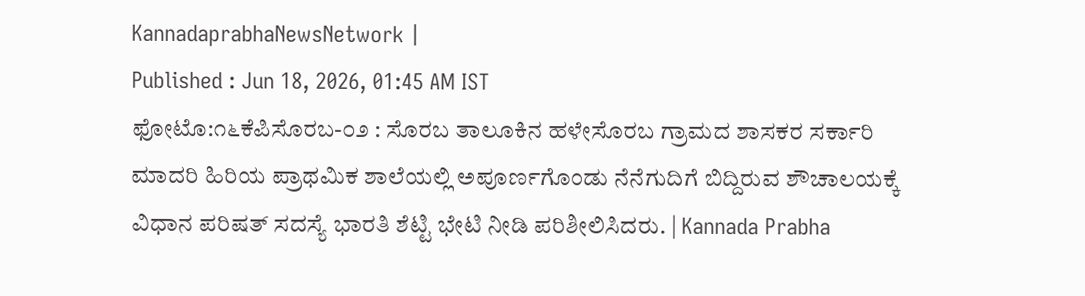KannadaprabhaNewsNetwork |
Published : Jun 18, 2026, 01:45 AM IST
ಫೋಟೊ:೧೬ಕೆಪಿಸೊರಬ-೦೨ : ಸೊರಬ ತಾಲೂಕಿನ ಹಳೇಸೊರಬ ಗ್ರಾಮದ ಶಾಸಕರ ಸರ್ಕಾರಿ ಮಾದರಿ ಹಿರಿಯ ಪ್ರಾಥಮಿಕ ಶಾಲೆಯಲ್ಲಿ ಅಪೂರ್ಣಗೊಂಡು ನೆನೆಗುದಿಗೆ ಬಿದ್ದಿರುವ ಶೌಚಾಲಯಕ್ಕೆ ವಿಧಾನ ಪರಿಷತ್ ಸದಸ್ಯೆ ಭಾರತಿ ಶೆಟ್ಟಿ ಭೇಟಿ ನೀಡಿ ಪರಿಶೀಲಿಸಿದರು. | Kannada Prabha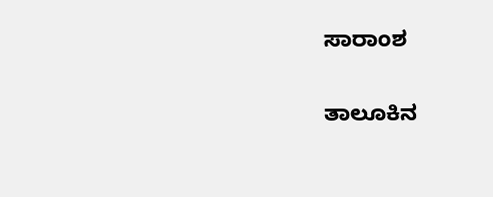ಸಾರಾಂಶ

ತಾಲೂಕಿನ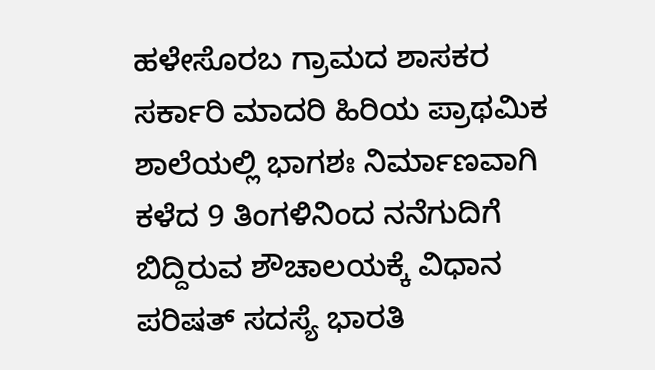ಹಳೇಸೊರಬ ಗ್ರಾಮದ ಶಾಸಕರ ಸರ್ಕಾರಿ ಮಾದರಿ ಹಿರಿಯ ಪ್ರಾಥಮಿಕ ಶಾಲೆಯಲ್ಲಿ ಭಾಗಶಃ ನಿರ್ಮಾಣವಾಗಿ ಕಳೆದ 9 ತಿಂಗಳಿನಿಂದ ನನೆಗುದಿಗೆ ಬಿದ್ದಿರುವ ಶೌಚಾಲಯಕ್ಕೆ ವಿಧಾನ ಪರಿಷತ್ ಸದಸ್ಯೆ ಭಾರತಿ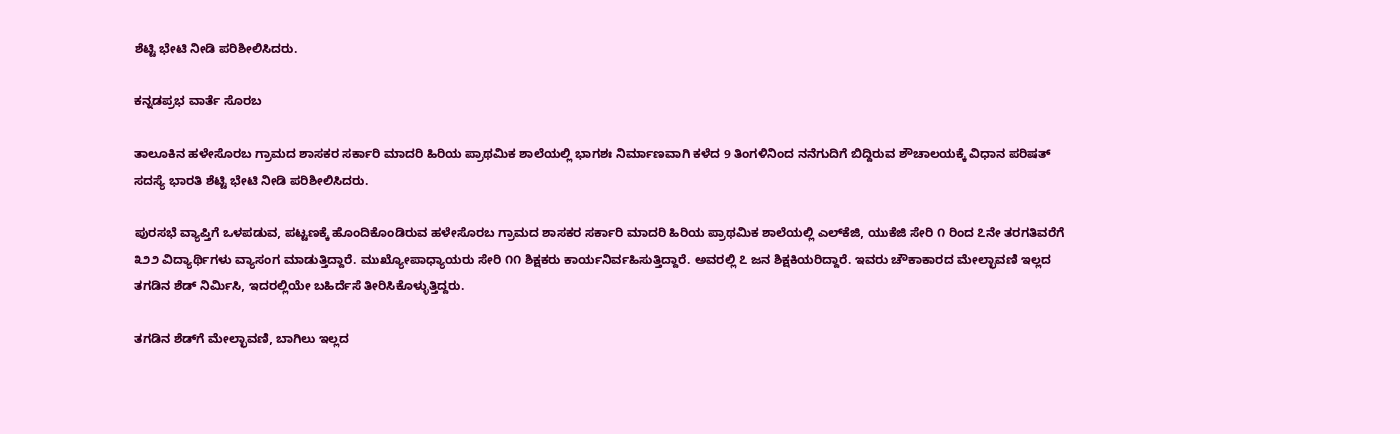ಶೆಟ್ಟಿ ಭೇಟಿ ನೀಡಿ ಪರಿಶೀಲಿಸಿದರು.

ಕನ್ನಡಪ್ರಭ ವಾರ್ತೆ ಸೊರಬ

ತಾಲೂಕಿನ ಹಳೇಸೊರಬ ಗ್ರಾಮದ ಶಾಸಕರ ಸರ್ಕಾರಿ ಮಾದರಿ ಹಿರಿಯ ಪ್ರಾಥಮಿಕ ಶಾಲೆಯಲ್ಲಿ ಭಾಗಶಃ ನಿರ್ಮಾಣವಾಗಿ ಕಳೆದ 9 ತಿಂಗಳಿನಿಂದ ನನೆಗುದಿಗೆ ಬಿದ್ದಿರುವ ಶೌಚಾಲಯಕ್ಕೆ ವಿಧಾನ ಪರಿಷತ್ ಸದಸ್ಯೆ ಭಾರತಿ ಶೆಟ್ಟಿ ಭೇಟಿ ನೀಡಿ ಪರಿಶೀಲಿಸಿದರು.

ಪುರಸಭೆ ವ್ಯಾಪ್ತಿಗೆ ಒಳಪಡುವ, ಪಟ್ಟಣಕ್ಕೆ ಹೊಂದಿಕೊಂಡಿರುವ ಹಳೇಸೊರಬ ಗ್ರಾಮದ ಶಾಸಕರ ಸರ್ಕಾರಿ ಮಾದರಿ ಹಿರಿಯ ಪ್ರಾಥಮಿಕ ಶಾಲೆಯಲ್ಲಿ ಎಲ್‌ಕೆಜಿ, ಯುಕೆಜಿ ಸೇರಿ ೧ ರಿಂದ ೭ನೇ ತರಗತಿವರೆಗೆ ೩೨೨ ವಿದ್ಯಾರ್ಥಿಗಳು ವ್ಯಾಸಂಗ ಮಾಡುತ್ತಿದ್ದಾರೆ. ಮುಖ್ಯೋಪಾಧ್ಯಾಯರು ಸೇರಿ ೧೧ ಶಿಕ್ಷಕರು ಕಾರ್ಯನಿರ್ವಹಿಸುತ್ತಿದ್ದಾರೆ. ಅವರಲ್ಲಿ ೭ ಜನ ಶಿಕ್ಷಕಿಯರಿದ್ದಾರೆ. ಇವರು ಚೌಕಾಕಾರದ ಮೇಲ್ಛಾವಣಿ ಇಲ್ಲದ ತಗಡಿನ ಶೆಡ್ ನಿರ್ಮಿಸಿ, ಇದರಲ್ಲಿಯೇ ಬಹಿರ್ದೆಸೆ ತೀರಿಸಿಕೊಳ್ಳುತ್ತಿದ್ದರು.

ತಗಡಿನ ಶೆಡ್‌ಗೆ ಮೇಲ್ಛಾವಣಿ, ಬಾಗಿಲು ಇಲ್ಲದ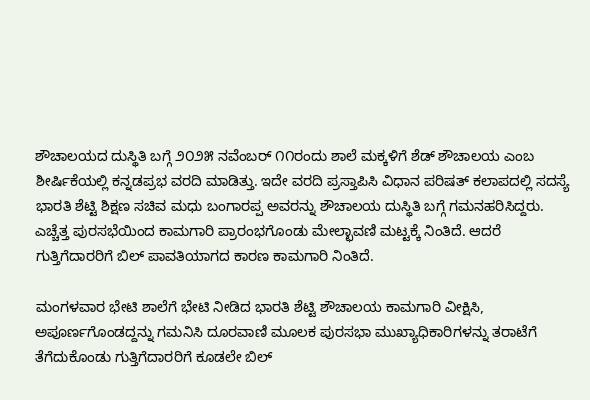ಶೌಚಾಲಯದ ದುಸ್ಥಿತಿ ಬಗ್ಗೆ ೨೦೨೫ ನವೆಂಬರ್ ೧೧ರಂದು ಶಾಲೆ ಮಕ್ಕಳಿಗೆ ಶೆಡ್ ಶೌಚಾಲಯ ಎಂಬ ಶೀರ್ಷಿಕೆಯಲ್ಲಿ ಕನ್ನಡಪ್ರಭ ವರದಿ ಮಾಡಿತ್ತು. ಇದೇ ವರದಿ ಪ್ರಸ್ತಾಪಿಸಿ ವಿಧಾನ ಪರಿಷತ್ ಕಲಾಪದಲ್ಲಿ ಸದಸ್ಯೆ ಭಾರತಿ ಶೆಟ್ಟಿ ಶಿಕ್ಷಣ ಸಚಿವ ಮಧು ಬಂಗಾರಪ್ಪ ಅವರನ್ನು ಶೌಚಾಲಯ ದುಸ್ಥಿತಿ ಬಗ್ಗೆ ಗಮನಹರಿಸಿದ್ದರು. ಎಚ್ಚೆತ್ತ ಪುರಸಭೆಯಿಂದ ಕಾಮಗಾರಿ ಪ್ರಾರಂಭಗೊಂಡು ಮೇಲ್ಛಾವಣಿ ಮಟ್ಟಕ್ಕೆ ನಿಂತಿದೆ. ಆದರೆ ಗುತ್ತಿಗೆದಾರರಿಗೆ ಬಿಲ್ ಪಾವತಿಯಾಗದ ಕಾರಣ ಕಾಮಗಾರಿ ನಿಂತಿದೆ.

ಮಂಗಳವಾರ ಭೇಟಿ ಶಾಲೆಗೆ ಭೇಟಿ ನೀಡಿದ ಭಾರತಿ ಶೆಟ್ಟಿ ಶೌಚಾಲಯ ಕಾಮಗಾರಿ ವೀಕ್ಷಿಸಿ, ಅಪೂರ್ಣಗೊಂಡದ್ದನ್ನು ಗಮನಿಸಿ ದೂರವಾಣಿ ಮೂಲಕ ಪುರಸಭಾ ಮುಖ್ಯಾಧಿಕಾರಿಗಳನ್ನು ತರಾಟೆಗೆ ತೆಗೆದುಕೊಂಡು ಗುತ್ತಿಗೆದಾರರಿಗೆ ಕೂಡಲೇ ಬಿಲ್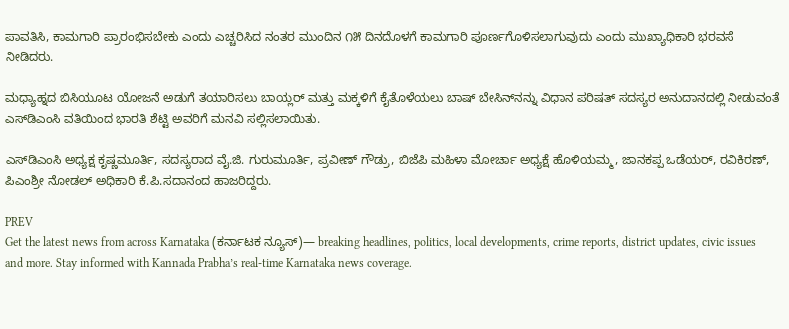ಪಾವತಿಸಿ, ಕಾಮಗಾರಿ ಪ್ರಾರಂಭಿಸಬೇಕು ಎಂದು ಎಚ್ಚರಿಸಿದ ನಂತರ ಮುಂದಿನ ೧೫ ದಿನದೊಳಗೆ ಕಾಮಗಾರಿ ಪೂರ್ಣಗೊಳಿಸಲಾಗುವುದು ಎಂದು ಮುಖ್ಯಾಧಿಕಾರಿ ಭರವಸೆ ನೀಡಿದರು.

ಮಧ್ಯಾಹ್ನದ ಬಿಸಿಯೂಟ ಯೋಜನೆ ಅಡುಗೆ ತಯಾರಿಸಲು ಬಾಯ್ಲರ್ ಮತ್ತು ಮಕ್ಕಳಿಗೆ ಕೈತೊಳೆಯಲು ಬಾಷ್ ಬೇಸಿನ್‌ನನ್ನು ವಿಧಾನ ಪರಿಷತ್ ಸದಸ್ಯರ ಅನುದಾನದಲ್ಲಿ ನೀಡುವಂತೆ ಎಸ್‌ಡಿಎಂಸಿ ವತಿಯಿಂದ ಭಾರತಿ ಶೆಟ್ಟಿ ಅವರಿಗೆ ಮನವಿ ಸಲ್ಲಿಸಲಾಯಿತು.

ಎಸ್‌ಡಿಎಂಸಿ ಅಧ್ಯಕ್ಷ ಕೃಷ್ಣಮೂರ್ತಿ, ಸದಸ್ಯರಾದ ವೈ.ಜಿ. ಗುರುಮೂರ್ತಿ, ಪ್ರವೀಣ್ ಗೌಡ್ರು, ಬಿಜೆಪಿ ಮಹಿಳಾ ಮೋರ್ಚಾ ಅಧ್ಯಕ್ಷೆ ಹೊಳಿಯಮ್ಮ, ಜಾನಕಪ್ಪ ಒಡೆಯರ್, ರವಿಕಿರಣ್, ಪಿಎಂಶ್ರೀ ನೋಡಲ್ ಅಧಿಕಾರಿ ಕೆ.ಪಿ.ಸದಾನಂದ ಹಾಜರಿದ್ದರು.

PREV
Get the latest news from across Karnataka (ಕರ್ನಾಟಕ ನ್ಯೂಸ್)— breaking headlines, politics, local developments, crime reports, district updates, civic issues and more. Stay informed with Kannada Prabha’s real‑time Karnataka news coverage.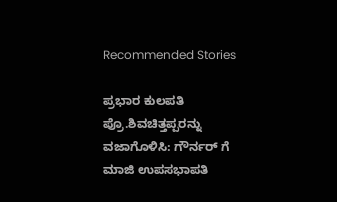Recommended Stories

ಪ್ರಭಾರ ಕುಲಪತಿ ಪ್ರೊ.ಶಿವಚಿತ್ತಪ್ಪರನ್ನು ವಜಾಗೊಳಿಸಿ: ಗೌರ್ನರ್ ಗೆ ಮಾಜಿ ಉಪಸಭಾಪತಿ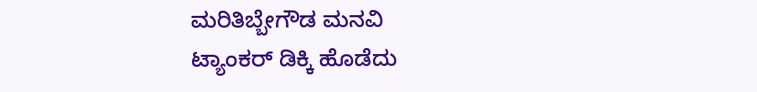ಮರಿತಿಬ್ಬೇಗೌಡ ಮನವಿ
ಟ್ಯಾಂಕರ್ ಡಿಕ್ಕಿ ಹೊಡೆದು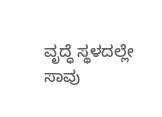ವೃದ್ಧೆ ಸ್ಥಳದಲ್ಲೇ ಸಾವು